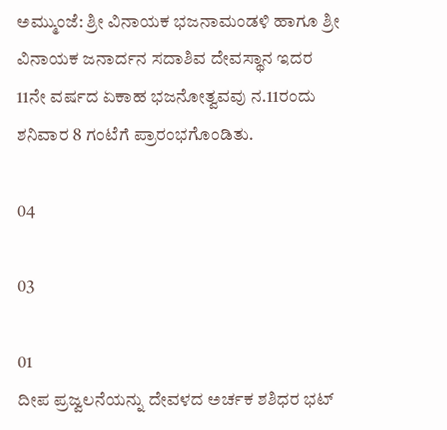ಅಮ್ಮುಂಜೆ: ಶ್ರೀ ವಿನಾಯಕ ಭಜನಾಮಂಡಳಿ ಹಾಗೂ ಶ್ರೀ ವಿನಾಯಕ ಜನಾರ್ದನ ಸದಾಶಿವ ದೇವಸ್ಥಾನ ಇದರ 11ನೇ ವರ್ಷದ ಏಕಾಹ ಭಜನೋತ್ವವವು ನ.11ರಂದು ಶನಿವಾರ 8 ಗಂಟೆಗೆ ಪ್ರಾರಂಭಗೊಂಡಿತು.

04

03

01
ದೀಪ ಪ್ರಜ್ವಲನೆಯನ್ನು ದೇವಳದ ಅರ್ಚಕ ಶಶಿಧರ ಭಟ್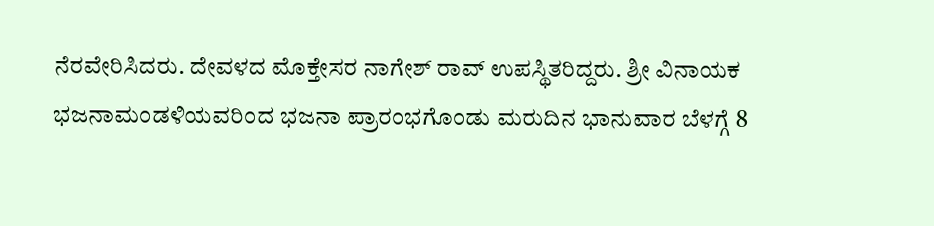ನೆರವೇರಿಸಿದರು. ದೇವಳದ ಮೊಕ್ತೇಸರ ನಾಗೇಶ್ ರಾವ್ ಉಪಸ್ಥಿತರಿದ್ದರು. ಶ್ರೀ ವಿನಾಯಕ ಭಜನಾಮಂಡಳಿಯವರಿಂದ ಭಜನಾ ಪ್ರಾರಂಭಗೊಂಡು ಮರುದಿನ ಭಾನುವಾರ ಬೆಳಗ್ಗೆ 8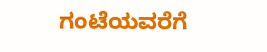ಗಂಟೆಯವರೆಗೆ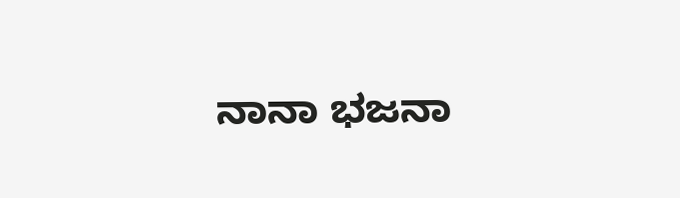ನಾನಾ ಭಜನಾ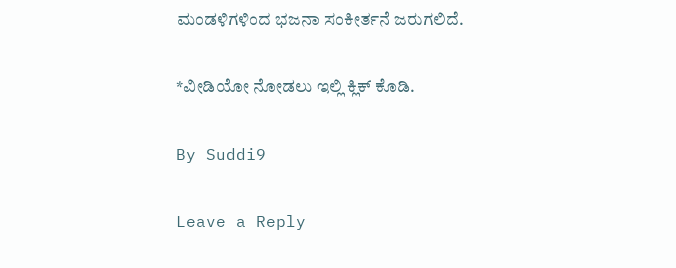ಮಂಡಳಿಗಳಿಂದ ಭಜನಾ ಸಂಕೀರ್ತನೆ ಜರುಗಲಿದೆ.

*ವೀಡಿಯೋ ನೋಡಲು ಇಲ್ಲಿ ಕ್ಲಿಕ್ ಕೊಡಿ.

By Suddi9

Leave a Reply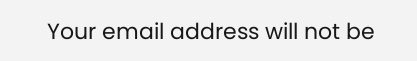Your email address will not be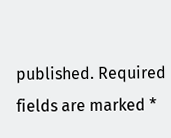published. Required fields are marked *